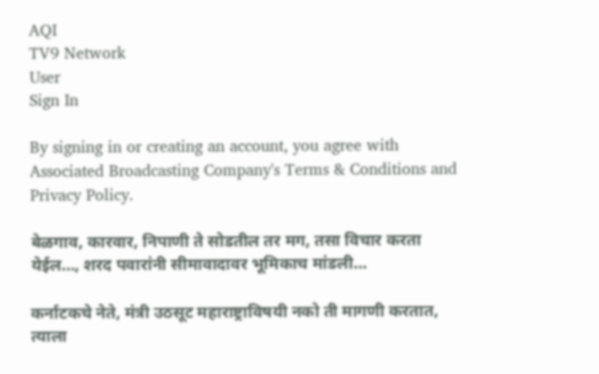AQI
TV9 Network
User
Sign In

By signing in or creating an account, you agree with Associated Broadcasting Company's Terms & Conditions and Privacy Policy.

बेळगाव, कारवार, निपाणी ते सोडतील तर मग, तसा विचार करता येईल…, शरद पवारांनी सीमावादावर भूमिकाच मांडली…

कर्नाटकचे नेते, मंत्री उठसूट महाराष्ट्राविषयी नको ती मागणी करतात, त्याला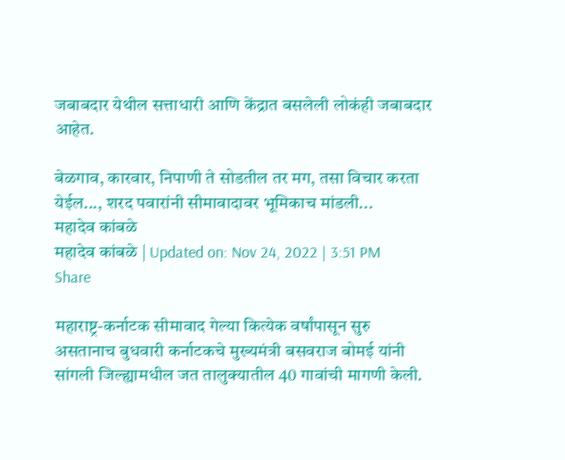जबाबदार येथील सत्ताधारी आणि केंद्रात बसलेली लोकंही जबाबदार आहेत.

बेळगाव, कारवार, निपाणी ते सोडतील तर मग, तसा विचार करता येईल..., शरद पवारांनी सीमावादावर भूमिकाच मांडली...
महादेव कांबळे
महादेव कांबळे | Updated on: Nov 24, 2022 | 3:51 PM
Share

महाराष्ट्र-कर्नाटक सीमावाद गेल्या कित्येक वर्षांपासून सुरु असतानाच बुधवारी कर्नाटकचे मुख्यमंत्री बसवराज बोमई यांनी सांगली जिल्ह्यामधील जत तालुक्यातील 40 गावांची मागणी केली.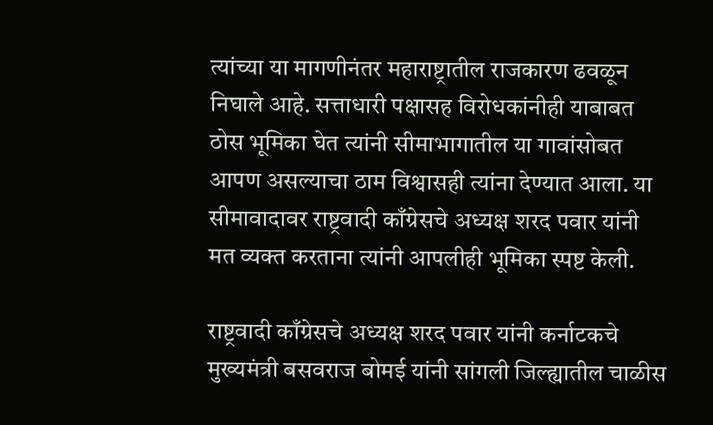त्यांच्या या मागणीनंतर महाराष्ट्रातील राजकारण ढवळून निघाले आहे. सत्ताधारी पक्षासह विरोधकांनीही याबाबत ठोस भूमिका घेत त्यांनी सीमाभागातील या गावांसोबत आपण असल्याचा ठाम विश्वासही त्यांना देण्यात आला. या सीमावादावर राष्ट्रवादी काँग्रेसचे अध्यक्ष शरद पवार यांनी मत व्यक्त करताना त्यांनी आपलीही भूमिका स्पष्ट केली.

राष्ट्रवादी काँग्रेसचे अध्यक्ष शरद पवार यांनी कर्नाटकचे मुख्यमंत्री बसवराज बोमई यांनी सांगली जिल्ह्यातील चाळीस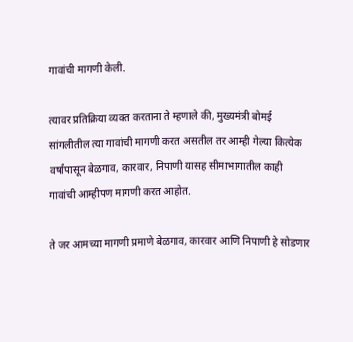गावांची मागणी केली.

त्यावर प्रतिक्रिया व्यक्त करताना ते म्हणाले की, मुख्यमंत्री बोमई सांगलीतील त्या गावांची मागणी करत असतील तर आम्ही गेल्या कित्येक वर्षांपासून बेळगाव, कारवार, निपाणी यासह सीमाभागातील काही गावांची आम्हीपण मागणी करत आहोत.

ते जर आमच्या मागणी प्रमाणे बेळगाव, कारवार आणि निपाणी हे सोडणार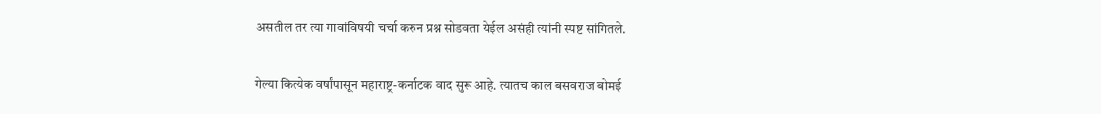असतील तर त्या गावांविषयी चर्चा करुन प्रश्न सोडवता येईल असंही त्यांनी स्पष्ट सांगितले.

गेल्या कित्येक वर्षांपासून महाराष्ट्र-कर्नाटक वाद सुरू आहे. त्यातच काल बसवराज बोमई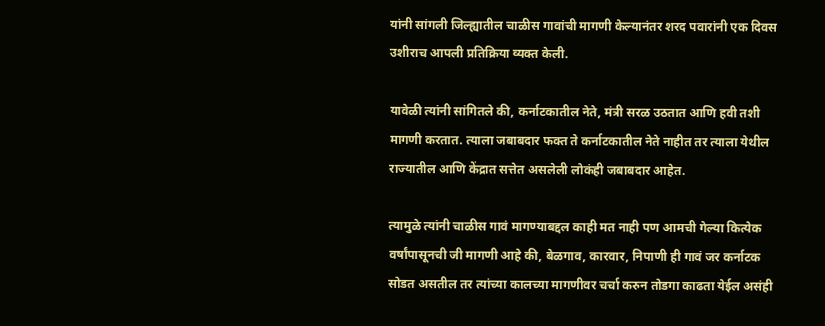यांनी सांगली जिल्ह्यातील चाळीस गावांची मागणी केल्यानंतर शरद पवारांनी एक दिवस उशीराच आपली प्रतिक्रिया व्यक्त केली.

यावेळी त्यांनी सांगितले की, कर्नाटकातील नेते, मंत्री सरळ उठतात आणि हवी तशी मागणी करतात. त्याला जबाबदार फक्त ते कर्नाटकातील नेते नाहीत तर त्याला येथील राज्यातील आणि केंद्रात सत्तेत असलेली लोकंही जबाबदार आहेत.

त्यामुळे त्यांनी चाळीस गावं मागण्याबद्दल काही मत नाही पण आमची गेल्या कित्येक वर्षांपासूनची जी मागणी आहे की, बेळगाव, कारवार, निपाणी ही गावं जर कर्नाटक सोडत असतील तर त्यांच्या कालच्या मागणीवर चर्चा करुन तोडगा काढता येईल असंही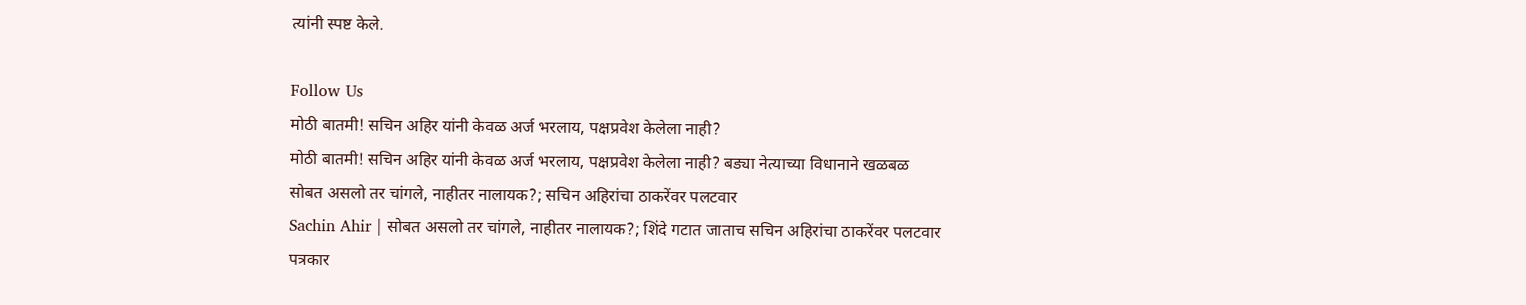त्यांनी स्पष्ट केले.

Follow Us
मोठी बातमी! सचिन अहिर यांनी केवळ अर्ज भरलाय, पक्षप्रवेश केलेला नाही?
मोठी बातमी! सचिन अहिर यांनी केवळ अर्ज भरलाय, पक्षप्रवेश केलेला नाही? बड्या नेत्याच्या विधानाने खळबळ
सोबत असलो तर चांगले, नाहीतर नालायक?; सचिन अहिरांचा ठाकरेंवर पलटवार
Sachin Ahir | सोबत असलो तर चांगले, नाहीतर नालायक?; शिंदे गटात जाताच सचिन अहिरांचा ठाकरेंवर पलटवार
पत्रकार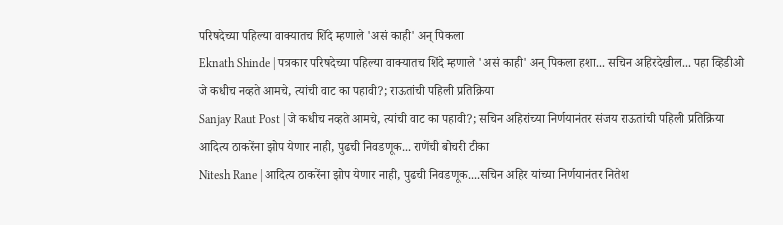परिषदेच्या पहिल्या वाक्यातच शिंदे म्हणाले 'असं काही' अन् पिकला
Eknath Shinde | पत्रकार परिषदेच्या पहिल्या वाक्यातच शिंदे म्हणाले 'असं काही' अन् पिकला हशा... सचिन अहिरदेखील... पहा व्हिडीओ
जे कधीच नव्हते आमचे, त्यांची वाट का पहावी?; राऊतांची पहिली प्रतिक्रिया
Sanjay Raut Post | जे कधीच नव्हते आमचे, त्यांची वाट का पहावी?; सचिन अहिरांच्या निर्णयानंतर संजय राऊतांची पहिली प्रतिक्रिया
आदित्य ठाकरेंना झोप येणार नाही, पुढची निवडणूक... राणेंची बोचरी टीका
Nitesh Rane | आदित्य ठाकरेंना झोप येणार नाही, पुढची निवडणूक....सचिन अहिर यांच्या निर्णयानंतर नितेश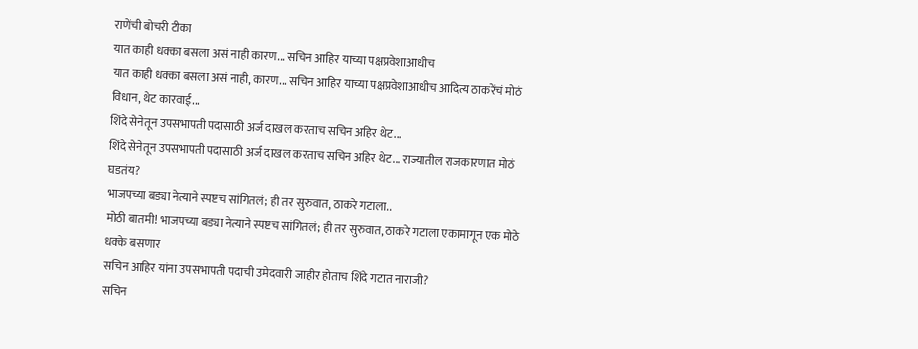राणेंची बोचरी टीका
यात काही धक्का बसला असं नाही कारण... सचिन आहिर याच्या पक्षप्रवेशाआधीच
यात काही धक्का बसला असं नाही, कारण... सचिन आहिर याच्या पक्षप्रवेशाआधीच आदित्य ठाकरेंचं मोठं विधान, थेट कारवाई...
शिंदे सेनेतून उपसभापती पदासाठी अर्ज दाखल करताच सचिन अहिर थेट...
शिंदे सेनेतून उपसभापती पदासाठी अर्ज दाखल करताच सचिन अहिर थेट... राज्यातील राजकारणात मोठं घडतंय?
भाजपच्या बड्या नेत्याने स्पष्टच सांगितलं; ही तर सुरुवात, ठाकरे गटाला..
मोठी बातमी! भाजपच्या बड्या नेत्याने स्पष्टच सांगितलं; ही तर सुरुवात, ठाकरे गटाला एकामागून एक मोठे धक्के बसणार
सचिन आहिर यांना उपसभापती पदाची उमेदवारी जाहीर होताच शिंदे गटात नाराजी?
सचिन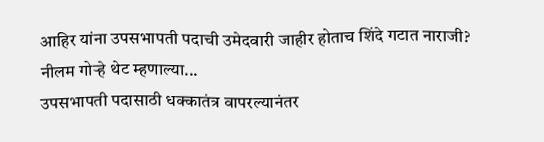आहिर यांना उपसभापती पदाची उमेदवारी जाहीर होताच शिंदे गटात नाराजी? नीलम गोऱ्हे थेट म्हणाल्या...
उपसभापती पदासाठी धक्कातंत्र वापरल्यानंतर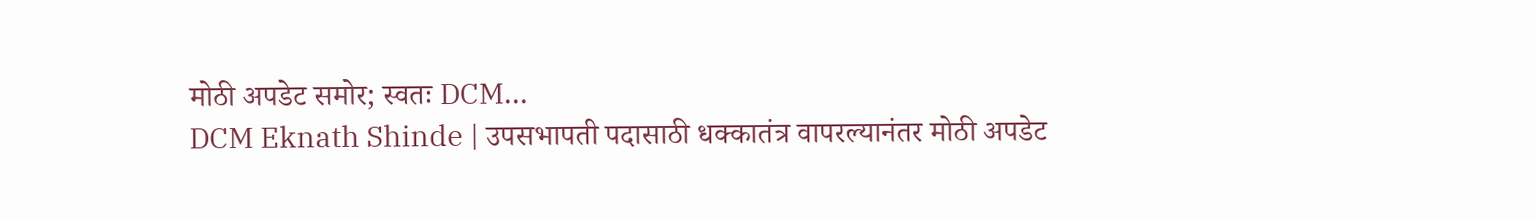मोठी अपडेट समोर; स्वतः DCM...
DCM Eknath Shinde | उपसभापती पदासाठी धक्कातंत्र वापरल्यानंतर मोठी अपडेट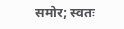समोर; स्वतः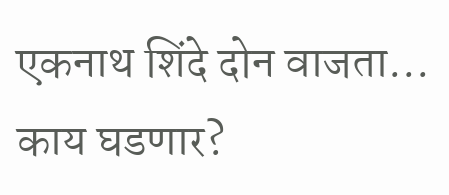एकनाथ शिंदे दोन वाजता... काय घडणार?